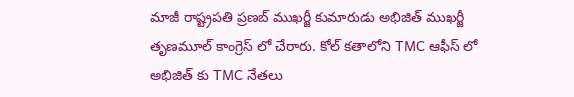మాజీ రాష్ట్రపతి ప్రణబ్ ముఖర్జీ కుమారుడు అభిజిత్ ముఖర్జీ తృణమూల్ కాంగ్రెస్ లో చేరారు. కోల్ కతాలోని TMC ఆఫీస్ లో అభిజిత్ కు TMC నేతలు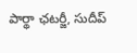పార్థా ఛటర్జీ, సుదీప్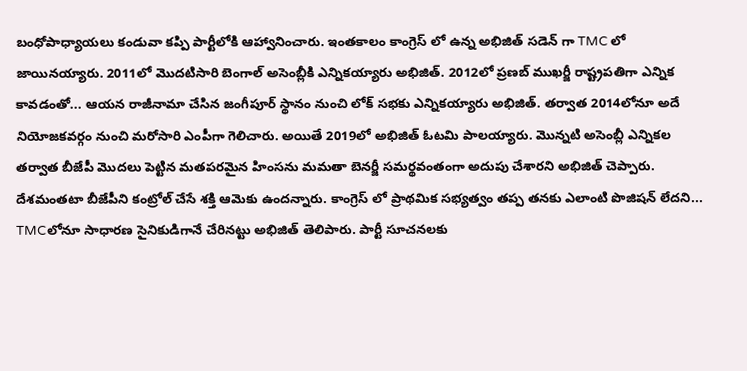బంధోపాధ్యాయలు కండువా కప్పి పార్టీలోకి ఆహ్వానించారు. ఇంతకాలం కాంగ్రెస్ లో ఉన్న అభిజిత్ సడెన్ గా TMC లో జాయినయ్యారు. 2011లో మొదటిసారి బెంగాల్ అసెంబ్లీకి ఎన్నికయ్యారు అభిజిత్. 2012లో ప్రణబ్ ముఖర్జీ రాష్ట్రపతిగా ఎన్నిక కావడంతో... ఆయన రాజీనామా చేసిన జంగీపూర్ స్థానం నుంచి లోక్ సభకు ఎన్నికయ్యారు అభిజిత్. తర్వాత 2014లోనూ అదే నియోజకవర్గం నుంచి మరోసారి ఎంపీగా గెలిచారు. అయితే 2019లో అభిజిత్ ఓటమి పాలయ్యారు. మొన్నటి అసెంబ్లీ ఎన్నికల తర్వాత బీజేపీ మొదలు పెట్టిన మతపరమైన హింసను మమతా బెనర్జీ సమర్థవంతంగా అదుపు చేశారని అభిజిత్ చెప్పారు. దేశమంతటా బీజేపీని కంట్రోల్ చేసే శక్తి ఆమెకు ఉందన్నారు. కాంగ్రెస్ లో ప్రాథమిక సభ్యత్వం తప్ప తనకు ఎలాంటి పొజిషన్ లేదని... TMCలోనూ సాధారణ సైనికుడిగానే చేరినట్టు అభిజిత్ తెలిపారు. పార్టీ సూచనలకు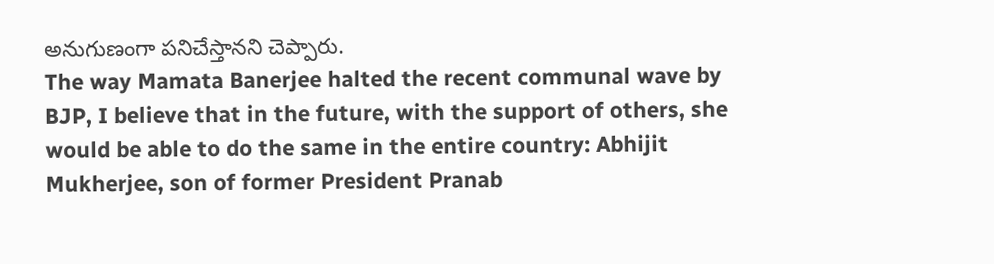అనుగుణంగా పనిచేస్తానని చెప్పారు.
The way Mamata Banerjee halted the recent communal wave by BJP, I believe that in the future, with the support of others, she would be able to do the same in the entire country: Abhijit Mukherjee, son of former President Pranab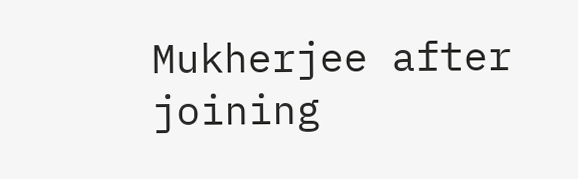Mukherjee after joining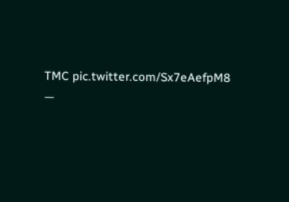TMC pic.twitter.com/Sx7eAefpM8
—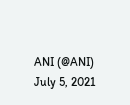ANI (@ANI) July 5, 2021